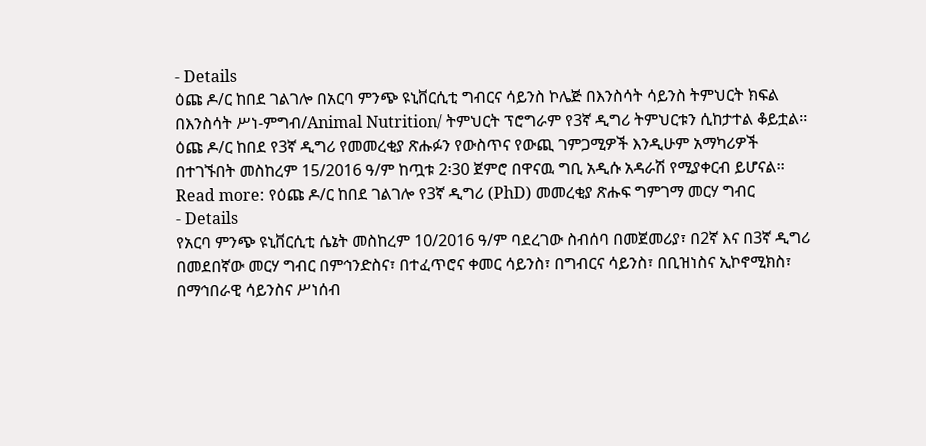- Details
ዕጩ ዶ/ር ከበደ ገልገሎ በአርባ ምንጭ ዩኒቨርሲቲ ግብርና ሳይንስ ኮሌጅ በእንስሳት ሳይንስ ትምህርት ክፍል በእንስሳት ሥነ-ምግብ/Animal Nutrition/ ትምህርት ፕሮግራም የ3ኛ ዲግሪ ትምህርቱን ሲከታተል ቆይቷል፡፡ ዕጩ ዶ/ር ከበደ የ3ኛ ዲግሪ የመመረቂያ ጽሑፉን የውስጥና የውጪ ገምጋሚዎች እንዲሁም አማካሪዎች በተገኙበት መስከረም 15/2016 ዓ/ም ከጧቱ 2፡30 ጀምሮ በዋናዉ ግቢ አዲሱ አዳራሽ የሚያቀርብ ይሆናል፡፡
Read more: የዕጩ ዶ/ር ከበደ ገልገሎ የ3ኛ ዲግሪ (PhD) መመረቂያ ጽሑፍ ግምገማ መርሃ ግብር
- Details
የአርባ ምንጭ ዩኒቨርሲቲ ሴኔት መስከረም 10/2016 ዓ/ም ባደረገው ስብሰባ በመጀመሪያ፣ በ2ኛ እና በ3ኛ ዲግሪ በመደበኛው መርሃ ግብር በምኅንድስና፣ በተፈጥሮና ቀመር ሳይንስ፣ በግብርና ሳይንስ፣ በቢዝነስና ኢኮኖሚክስ፣ በማኅበራዊ ሳይንስና ሥነሰብ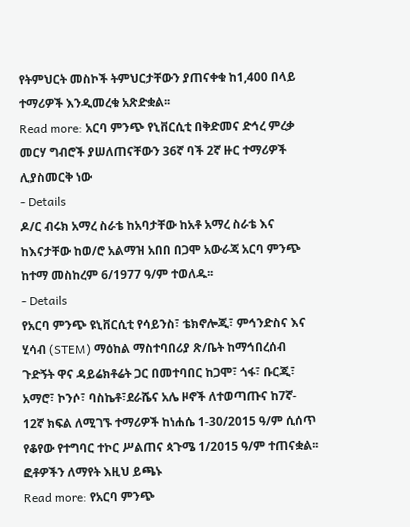የትምህርት መስኮች ትምህርታቸውን ያጠናቀቁ ከ1,400 በላይ ተማሪዎች እንዲመረቁ አጽድቋል፡፡
Read more: አርባ ምንጭ የኒቨርሲቲ በቅድመና ድኅረ ምረቃ መርሃ ግብሮች ያሠለጠናቸውን 36ኛ ባች 2ኛ ዙር ተማሪዎች ሊያስመርቅ ነው
- Details
ዶ/ር ብሩክ አማረ ስራቴ ከአባታቸው ከአቶ አማረ ስራቴ እና ከእናታቸው ከወ/ሮ አልማዝ አበበ በጋሞ አውራጃ አርባ ምንጭ ከተማ መስከረም 6/1977 ዓ/ም ተወለዱ፡፡
- Details
የአርባ ምንጭ ዩኒቨርሲቲ የሳይንስ፣ ቴክኖሎጂ፣ ምኅንድስና እና ሂሳብ (STEM) ማዕከል ማስተባበሪያ ጽ/ቤት ከማኅበረሰብ ጉድኝት ዋና ዳይሬክቶሬት ጋር በመተባበር ከጋሞ፣ ጎፋ፣ ቡርጂ፣ አማሮ፣ ኮንሶ፣ ባስኬቶ፣ደራሼና አሌ ዞኖች ለተወጣጡና ከ7ኛ- 12ኛ ክፍል ለሚገኙ ተማሪዎች ከነሐሴ 1-30/2015 ዓ/ም ሲሰጥ የቆየው የተግባር ተኮር ሥልጠና ጳጉሜ 1/2015 ዓ/ም ተጠናቋል፡፡ ፎቶዎችን ለማየት እዚህ ይጫኑ
Read more: የአርባ ምንጭ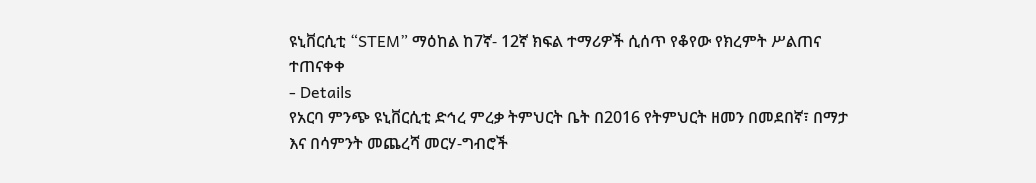ዩኒቨርሲቲ “STEM” ማዕከል ከ7ኛ- 12ኛ ክፍል ተማሪዎች ሲሰጥ የቆየው የክረምት ሥልጠና ተጠናቀቀ
- Details
የአርባ ምንጭ ዩኒቨርሲቲ ድኅረ ምረቃ ትምህርት ቤት በ2016 የትምህርት ዘመን በመደበኛ፣ በማታ እና በሳምንት መጨረሻ መርሃ-ግብሮች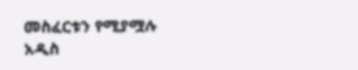መስፈርቱን የሚያሟሉ አዲስ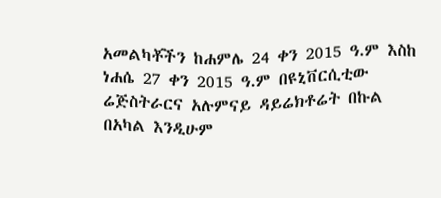አመልካቾችን ከሐምሌ 24 ቀን 2015 ዓ.ም እስከ ነሐሴ 27 ቀን 2015 ዓ.ም በዩኒቨርሲቲው ሬጅስትራርና አሉምናይ ዳይሬክቶሬት በኩል በአካል እንዲሁም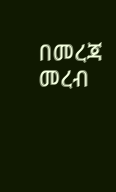በመረጃ መረብ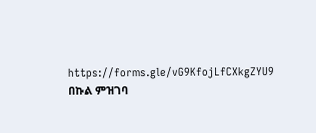https://forms.gle/vG9KfojLfCXkgZYU9 በኩል ምዝገባ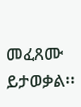መፈጸሙ ይታወቃል፡፡